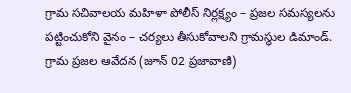గ్రామ సచివాలయ మహిళా పోలీస్ నిర్లక్ష్యం – ప్రజల సమస్యలను పట్టించుకోని వైనం – చర్యలు తీసుకోవాలని గ్రామస్థుల డిమాండ్.
గ్రామ ప్రజల ఆవేదన (జూన్ 02 ప్రజావాణి)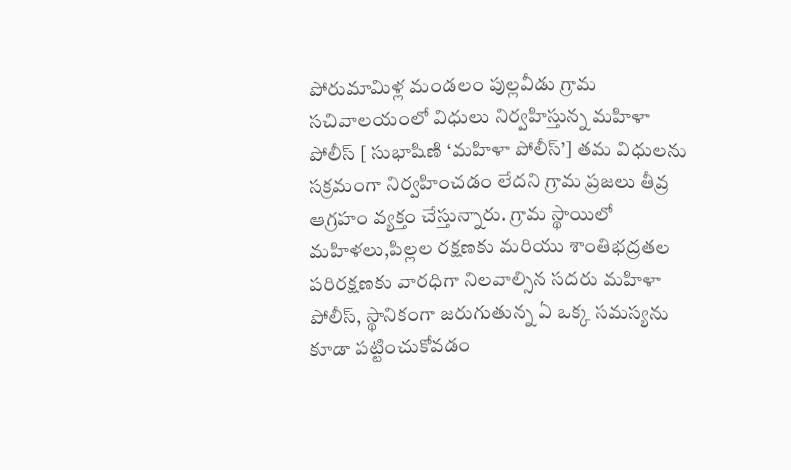పోరుమామిళ్ల మండలం పుల్లవీడు గ్రామ సచివాలయంలో విధులు నిర్వహిస్తున్న మహిళా పోలీస్ [ సుభాషిణి ‘మహిళా పోలీస్’] తమ విధులను సక్రమంగా నిర్వహించడం లేదని గ్రామ ప్రజలు తీవ్ర ఆగ్రహం వ్యక్తం చేస్తున్నారు. గ్రామ స్థాయిలో మహిళలు,పిల్లల రక్షణకు మరియు శాంతిభద్రతల పరిరక్షణకు వారధిగా నిలవాల్సిన సదరు మహిళా పోలీస్, స్థానికంగా జరుగుతున్న ఏ ఒక్క సమస్యను కూడా పట్టించుకోవడం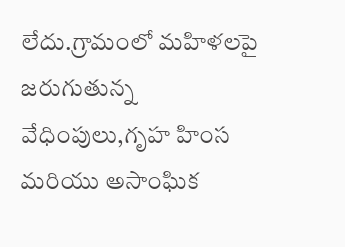లేదు.గ్రామంలో మహిళలపై జరుగుతున్న వేధింపులు,గృహ హింస మరియు అసాంఘిక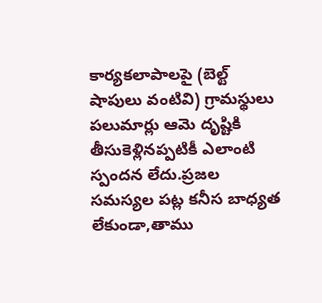కార్యకలాపాలపై (బెల్ట్ షాపులు వంటివి) గ్రామస్థులు పలుమార్లు ఆమె దృష్టికి తీసుకెళ్లినప్పటికీ ఎలాంటి స్పందన లేదు.ప్రజల సమస్యల పట్ల కనీస బాధ్యత లేకుండా,తాము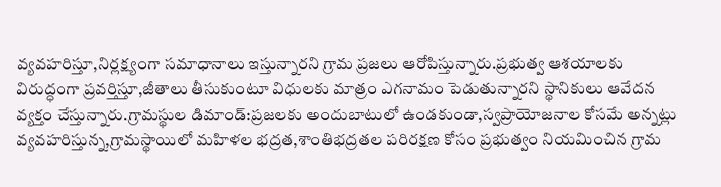వ్యవహరిస్తూ,నిర్లక్ష్యంగా సమాధానాలు ఇస్తున్నారని గ్రామ ప్రజలు ఆరోపిస్తున్నారు.ప్రభుత్వ ఆశయాలకు విరుద్ధంగా ప్రవర్తిస్తూ,జీతాలు తీసుకుంటూ విధులకు మాత్రం ఎగనామం పెడుతున్నారని స్థానికులు ఆవేదన వ్యక్తం చేస్తున్నారు.గ్రామస్థుల డిమాండ్:ప్రజలకు అందుబాటులో ఉండకుండా,స్వప్రాయోజనాల కోసమే అన్నట్లు వ్యవహరిస్తున్న,గ్రామస్థాయిలో మహిళల భద్రత,శాంతిభద్రతల పరిరక్షణ కోసం ప్రభుత్వం నియమించిన గ్రామ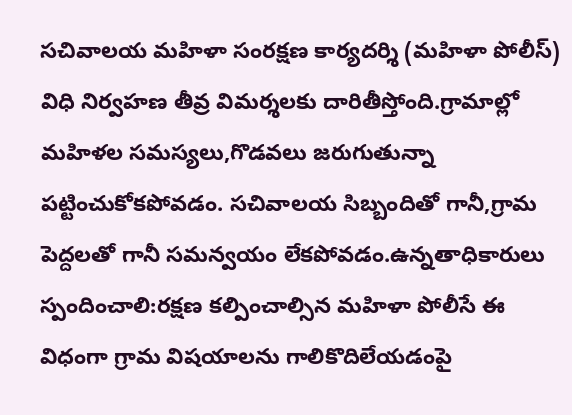సచివాలయ మహిళా సంరక్షణ కార్యదర్శి (మహిళా పోలీస్) విధి నిర్వహణ తీవ్ర విమర్శలకు దారితీస్తోంది.గ్రామాల్లో మహిళల సమస్యలు,గొడవలు జరుగుతున్నా పట్టించుకోకపోవడం. సచివాలయ సిబ్బందితో గానీ,గ్రామ పెద్దలతో గానీ సమన్వయం లేకపోవడం.ఉన్నతాధికారులు స్పందించాలి:రక్షణ కల్పించాల్సిన మహిళా పోలీసే ఈ విధంగా గ్రామ విషయాలను గాలికొదిలేయడంపై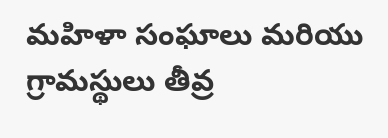మహిళా సంఘాలు మరియు గ్రామస్థులు తీవ్ర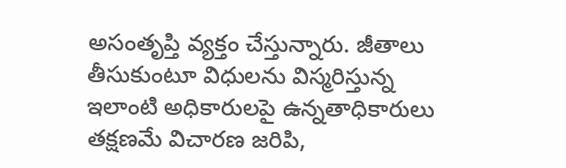అసంతృప్తి వ్యక్తం చేస్తున్నారు. జీతాలు తీసుకుంటూ విధులను విస్మరిస్తున్న ఇలాంటి అధికారులపై ఉన్నతాధికారులు తక్షణమే విచారణ జరిపి,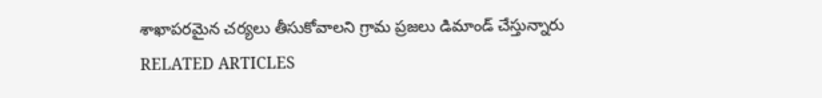శాఖాపరమైన చర్యలు తీసుకోవాలని గ్రామ ప్రజలు డిమాండ్ చేస్తున్నారు
RELATED ARTICLES